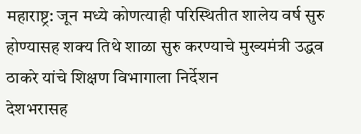महाराष्ट्र: जून मध्ये कोणत्याही परिस्थितीत शालेय वर्ष सुरु होण्यासह शक्य तिथे शाळा सुरु करण्याचे मुख्यमंत्री उद्धव ठाकरे यांचे शिक्षण विभागाला निर्देशन
देशभरासह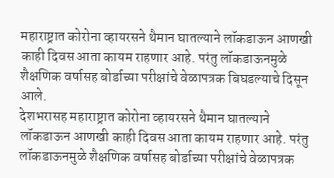महाराष्ट्रात कोरोना व्हायरसने थैमान घातल्याने लॉकडाऊन आणखी काही दिवस आता कायम राहणार आहे. परंतु लॉकडाऊनमुळे शैक्षणिक वर्षासह बोर्डाच्या परीक्षांचे वेळापत्रक बिघडल्याचे दिसून आले.
देशभरासह महाराष्ट्रात कोरोना व्हायरसने थैमान घातल्याने लॉकडाऊन आणखी काही दिवस आता कायम राहणार आहे. परंतु लॉकडाऊनमुळे शैक्षणिक वर्षासह बोर्डाच्या परीक्षांचे वेळापत्रक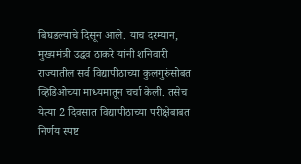बिघडल्याचे दिसून आले. याच दरम्यान, मुख्यमंत्री उद्धव ठाकरे यांनी शनिवारी राज्यातील सर्व विद्यापीठाच्या कुलगुरुंसोबत व्हिडिओच्या माध्यमातून चर्चा केली. तसेच येत्या 2 दिवसात विद्यापीठाच्या परीक्षेबाबत निर्णय स्पष्ट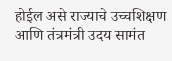होईल असे राज्याचे उच्चशिक्षण आणि तंत्रमंत्री उदय सामंत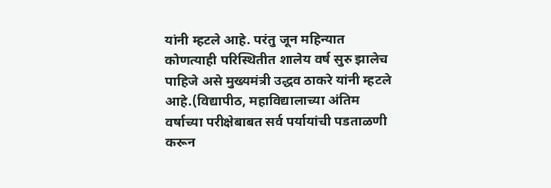यांनी म्हटले आहे. परंतु जून महिन्यात कोणत्याही परिस्थितीत शालेय वर्ष सुरु झालेच पाहिजे असे मुख्यमंत्री उद्धव ठाकरे यांनी म्हटले आहे.(विद्यापीठ, महाविद्यालाच्या अंतिम वर्षाच्या परीक्षेबाबत सर्व पर्यायांची पडताळणी करून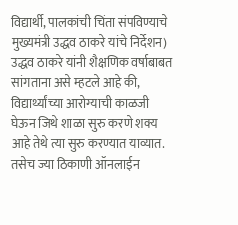विद्यार्थी, पालकांची चिंता संपविण्याचे मुख्यमंत्री उद्धव ठाकरे यांचे निर्देशन)
उद्धव ठाकरे यांनी शैक्षणिक वर्षाबाबत सांगताना असे म्हटले आहे की, विद्यार्थ्यांच्या आरोग्याची काळजी घेऊन जिथे शाळा सुरु करणे शक्य आहे तेथे त्या सुरु करण्यात याव्यात. तसेच ज्या ठिकाणी ऑनलाईन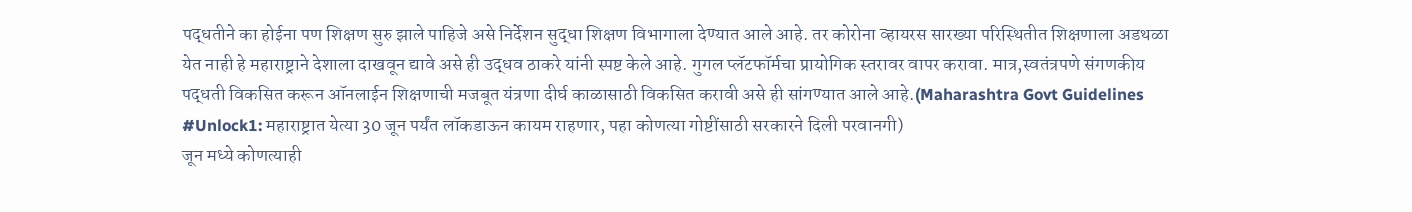पद्धतीने का होईना पण शिक्षण सुरु झाले पाहिजे असे निर्देशन सुद्धा शिक्षण विभागाला देण्यात आले आहे. तर कोरोना व्हायरस सारख्या परिस्थितीत शिक्षणाला अडथळा येत नाही हे महाराष्ट्राने देशाला दाखवून द्यावे असे ही उद्धव ठाकरे यांनी स्पष्ट केले आहे. गुगल प्लॅटफॉर्मचा प्रायोगिक स्तरावर वापर करावा. मात्र,स्वतंत्रपणे संगणकीय पद्धती विकसित करून ऑनलाईन शिक्षणाची मजबूत यंत्रणा दीर्घ काळासाठी विकसित करावी असे ही सांगण्यात आले आहे.(Maharashtra Govt Guidelines #Unlock1: महाराष्ट्रात येत्या 30 जून पर्यंत लॉकडाऊन कायम राहणार, पहा कोणत्या गोष्टींसाठी सरकारने दिली परवानगी)
जून मध्ये कोणत्याही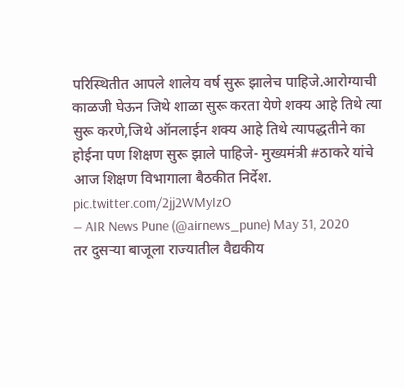परिस्थितीत आपले शालेय वर्ष सुरू झालेच पाहिजे.आरोग्याची काळजी घेऊन जिथे शाळा सुरू करता येणे शक्य आहे तिथे त्या सुरू करणे,जिथे ऑनलाईन शक्य आहे तिथे त्यापद्धतीने का होईना पण शिक्षण सुरू झाले पाहिजे- मुख्यमंत्री #ठाकरे यांचे आज शिक्षण विभागाला बैठकीत निर्देश. pic.twitter.com/2jj2WMyIzO
— AIR News Pune (@airnews_pune) May 31, 2020
तर दुसऱ्या बाजूला राज्यातील वैद्यकीय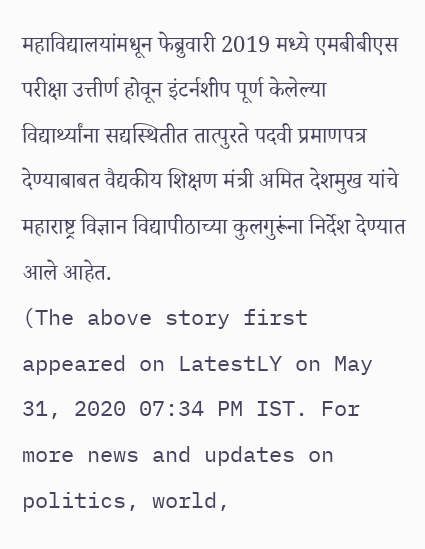महाविद्यालयांमधून फेब्रुवारी 2019 मध्ये एमबीबीएस परीक्षा उत्तीर्ण होवून इंटर्नशीप पूर्ण केलेल्या विद्यार्थ्यांना सद्यस्थितीत तात्पुरते पदवी प्रमाणपत्र देण्याबाबत वैद्यकीय शिक्षण मंत्री अमित देशमुख यांचे महाराष्ट्र विज्ञान विद्यापीठाच्या कुलगुरूंना निर्देश देण्यात आले आहेत.
(The above story first appeared on LatestLY on May 31, 2020 07:34 PM IST. For more news and updates on politics, world,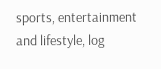sports, entertainment and lifestyle, log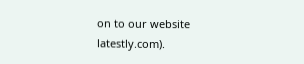on to our website latestly.com).